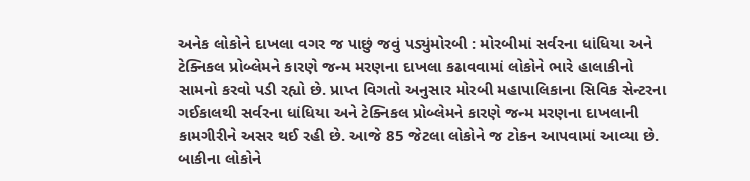અનેક લોકોને દાખલા વગર જ પાછું જવું પડ્યુંમોરબી : મોરબીમાં સર્વરના ધાંધિયા અને ટેક્નિકલ પ્રોબ્લેમને કારણે જન્મ મરણના દાખલા કઢાવવામાં લોકોને ભારે હાલાકીનો સામનો કરવો પડી રહ્યો છે. પ્રાપ્ત વિગતો અનુસાર મોરબી મહાપાલિકાના સિવિક સેન્ટરના ગઈકાલથી સર્વરના ધાંધિયા અને ટેક્નિકલ પ્રોબ્લેમને કારણે જન્મ મરણના દાખલાની કામગીરીને અસર થઈ રહી છે. આજે 85 જેટલા લોકોને જ ટોકન આપવામાં આવ્યા છે. બાકીના લોકોને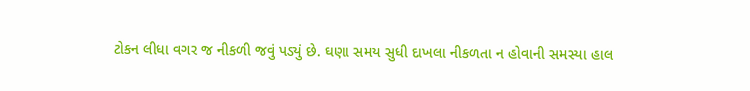ટોકન લીધા વગર જ નીકળી જવું પડ્યું છે. ઘણા સમય સુધી દાખલા નીકળતા ન હોવાની સમસ્યા હાલ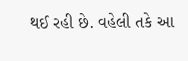થઈ રહી છે. વહેલી તકે આ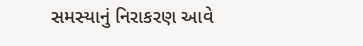સમસ્યાનું નિરાકરણ આવે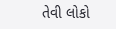તેવી લોકો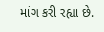માંગ કરી રહ્યા છે.